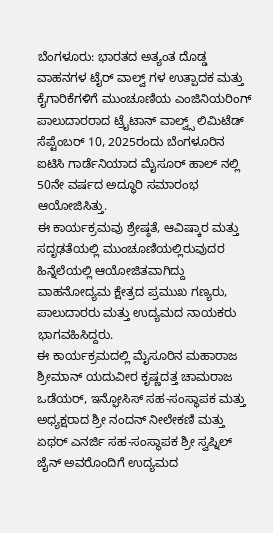ಬೆಂಗಳೂರು: ಭಾರತದ ಅತ್ಯಂತ ದೊಡ್ಡ ವಾಹನಗಳ ಟೈರ್ ವಾಲ್ವ್ ಗಳ ಉತ್ಪಾದಕ ಮತ್ತು ಕೈಗಾರಿಕೆಗಳಿಗೆ ಮುಂಚೂಣಿಯ ಎಂಜಿನಿಯರಿಂಗ್ ಪಾಲುದಾರರಾದ ಟ್ರೈಟಾನ್ ವಾಲ್ವ್ಸ್ ಲಿಮಿಟೆಡ್ ಸೆಪ್ಟೆಂಬರ್ 10, 2025ರಂದು ಬೆಂಗಳೂರಿನ ಐಟಿಸಿ ಗಾರ್ಡೆನಿಯಾದ ಮೈಸೂರ್ ಹಾಲ್ ನಲ್ಲಿ 50ನೇ ವರ್ಷದ ಅದ್ಧೂರಿ ಸಮಾರಂಭ ಆಯೋಜಿಸಿತ್ತು.
ಈ ಕಾರ್ಯಕ್ರಮವು ಶ್ರೇಷ್ಠತೆ, ಆವಿಷ್ಕಾರ ಮತ್ತು ಸದೃಢತೆಯಲ್ಲಿ ಮುಂಚೂಣಿಯಲ್ಲಿರುವುದರ ಹಿನ್ನೆಲೆಯಲ್ಲಿ ಆಯೋಜಿತವಾಗಿದ್ದು ವಾಹನೋದ್ಯಮ ಕ್ಷೇತ್ರದ ಪ್ರಮುಖ ಗಣ್ಯರು, ಪಾಲುದಾರರು ಮತ್ತು ಉದ್ಯಮದ ನಾಯಕರು ಭಾಗವಹಿಸಿದ್ದರು.
ಈ ಕಾರ್ಯಕ್ರಮದಲ್ಲಿ ಮೈಸೂರಿನ ಮಹಾರಾಜ ಶ್ರೀಮಾನ್ ಯದುವೀರ ಕೃಷ್ಣದತ್ತ ಚಾಮರಾಜ ಒಡೆಯರ್, ಇನ್ಫೋಸಿಸ್ ಸಹ-ಸಂಸ್ಥಾಪಕ ಮತ್ತು ಅಧ್ಯಕ್ಷರಾದ ಶ್ರೀ ನಂದನ್ ನೀಲೇಕಣಿ ಮತ್ತು ಏಥರ್ ಎನರ್ಜಿ ಸಹ-ಸಂಸ್ಥಾಪಕ ಶ್ರೀ ಸ್ವಪ್ನಿಲ್ ಜೈನ್ ಅವರೊಂದಿಗೆ ಉದ್ಯಮದ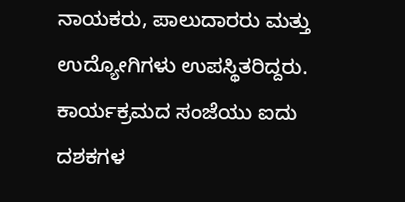ನಾಯಕರು, ಪಾಲುದಾರರು ಮತ್ತು ಉದ್ಯೋಗಿಗಳು ಉಪಸ್ಥಿತರಿದ್ದರು. ಕಾರ್ಯಕ್ರಮದ ಸಂಜೆಯು ಐದು ದಶಕಗಳ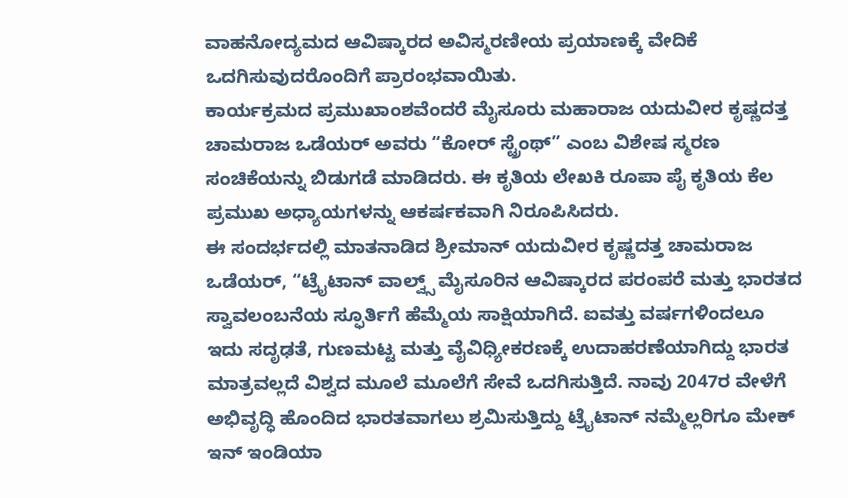ವಾಹನೋದ್ಯಮದ ಆವಿಷ್ಕಾರದ ಅವಿಸ್ಮರಣೀಯ ಪ್ರಯಾಣಕ್ಕೆ ವೇದಿಕೆ ಒದಗಿಸುವುದರೊಂದಿಗೆ ಪ್ರಾರಂಭವಾಯಿತು.
ಕಾರ್ಯಕ್ರಮದ ಪ್ರಮುಖಾಂಶವೆಂದರೆ ಮೈಸೂರು ಮಹಾರಾಜ ಯದುವೀರ ಕೃಷ್ಣದತ್ತ ಚಾಮರಾಜ ಒಡೆಯರ್ ಅವರು “ಕೋರ್ ಸ್ಟ್ರೆಂಥ್” ಎಂಬ ವಿಶೇಷ ಸ್ಮರಣ ಸಂಚಿಕೆಯನ್ನು ಬಿಡುಗಡೆ ಮಾಡಿದರು. ಈ ಕೃತಿಯ ಲೇಖಕಿ ರೂಪಾ ಪೈ ಕೃತಿಯ ಕೆಲ ಪ್ರಮುಖ ಅಧ್ಯಾಯಗಳನ್ನು ಆಕರ್ಷಕವಾಗಿ ನಿರೂಪಿಸಿದರು.
ಈ ಸಂದರ್ಭದಲ್ಲಿ ಮಾತನಾಡಿದ ಶ್ರೀಮಾನ್ ಯದುವೀರ ಕೃಷ್ಣದತ್ತ ಚಾಮರಾಜ ಒಡೆಯರ್, “ಟ್ರೈಟಾನ್ ವಾಲ್ವ್ಸ್ ಮೈಸೂರಿನ ಆವಿಷ್ಕಾರದ ಪರಂಪರೆ ಮತ್ತು ಭಾರತದ ಸ್ವಾವಲಂಬನೆಯ ಸ್ಫೂರ್ತಿಗೆ ಹೆಮ್ಮೆಯ ಸಾಕ್ಷಿಯಾಗಿದೆ. ಐವತ್ತು ವರ್ಷಗಳಿಂದಲೂ ಇದು ಸದೃಢತೆ, ಗುಣಮಟ್ಟ ಮತ್ತು ವೈವಿಧ್ಯೀಕರಣಕ್ಕೆ ಉದಾಹರಣೆಯಾಗಿದ್ದು ಭಾರತ ಮಾತ್ರವಲ್ಲದೆ ವಿಶ್ವದ ಮೂಲೆ ಮೂಲೆಗೆ ಸೇವೆ ಒದಗಿಸುತ್ತಿದೆ. ನಾವು 2047ರ ವೇಳೆಗೆ ಅಭಿವೃದ್ಧಿ ಹೊಂದಿದ ಭಾರತವಾಗಲು ಶ್ರಮಿಸುತ್ತಿದ್ದು ಟ್ರೈಟಾನ್ ನಮ್ಮೆಲ್ಲರಿಗೂ ಮೇಕ್ ಇನ್ ಇಂಡಿಯಾ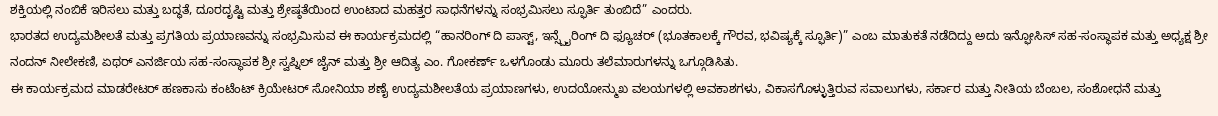ಶಕ್ತಿಯಲ್ಲಿ ನಂಬಿಕೆ ಇರಿಸಲು ಮತ್ತು ಬದ್ಧತೆ, ದೂರದೃಷ್ಟಿ ಮತ್ತು ಶ್ರೇಷ್ಠತೆಯಿಂದ ಉಂಟಾದ ಮಹತ್ತರ ಸಾಧನೆಗಳನ್ನು ಸಂಭ್ರಮಿಸಲು ಸ್ಫೂರ್ತಿ ತುಂಬಿದೆ” ಎಂದರು.
ಭಾರತದ ಉದ್ಯಮಶೀಲತೆ ಮತ್ತು ಪ್ರಗತಿಯ ಪ್ರಯಾಣವನ್ನು ಸಂಭ್ರಮಿಸುವ ಈ ಕಾರ್ಯಕ್ರಮದಲ್ಲಿ “ಹಾನರಿಂಗ್ ದಿ ಪಾಸ್ಟ್, ಇನ್ಸ್ಪೈರಿಂಗ್ ದಿ ಫ್ಯೂಚರ್ (ಭೂತಕಾಲಕ್ಕೆ ಗೌರವ, ಭವಿಷ್ಯಕ್ಕೆ ಸ್ಫೂರ್ತಿ)” ಎಂಬ ಮಾತುಕತೆ ನಡೆದಿದ್ದು ಅದು ಇನ್ಫೋಸಿಸ್ ಸಹ-ಸಂಸ್ಥಾಪಕ ಮತ್ತು ಅಧ್ಯಕ್ಷ ಶ್ರೀ ನಂದನ್ ನೀಲೇಕಣಿ, ಏಥರ್ ಎನರ್ಜಿಯ ಸಹ-ಸಂಸ್ಥಾಪಕ ಶ್ರೀ ಸ್ವಪ್ನಿಲ್ ಜೈನ್ ಮತ್ತು ಶ್ರೀ ಆದಿತ್ಯ ಎಂ. ಗೋಕರ್ಣ್ ಒಳಗೊಂಡು ಮೂರು ತಲೆಮಾರುಗಳನ್ನು ಒಗ್ಗೂಡಿಸಿತು.
ಈ ಕಾರ್ಯಕ್ರಮದ ಮಾಡರೇಟರ್ ಹಣಕಾಸು ಕಂಟೆಂಟ್ ಕ್ರಿಯೇಟರ್ ಸೋನಿಯಾ ಶಣೈ ಉದ್ಯಮಶೀಲತೆಯ ಪ್ರಯಾಣಗಳು, ಉದಯೋನ್ಮುಖ ವಲಯಗಳಲ್ಲಿ ಅವಕಾಶಗಳು, ವಿಕಾಸಗೊಳ್ಳುತ್ತಿರುವ ಸವಾಲುಗಳು, ಸರ್ಕಾರ ಮತ್ತು ನೀತಿಯ ಬೆಂಬಲ, ಸಂಶೋಧನೆ ಮತ್ತು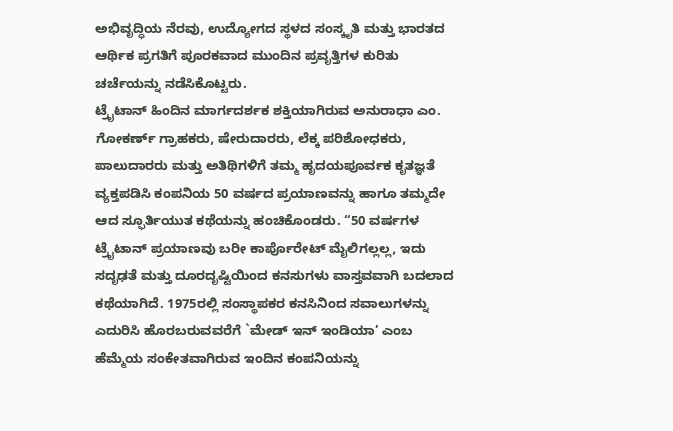ಅಭಿವೃದ್ಧಿಯ ನೆರವು, ಉದ್ಯೋಗದ ಸ್ಥಳದ ಸಂಸ್ಕೃತಿ ಮತ್ತು ಭಾರತದ ಆರ್ಥಿಕ ಪ್ರಗತಿಗೆ ಪೂರಕವಾದ ಮುಂದಿನ ಪ್ರವೃತ್ತಿಗಳ ಕುರಿತು ಚರ್ಚೆಯನ್ನು ನಡೆಸಿಕೊಟ್ಟರು.
ಟ್ರೈಟಾನ್ ಹಿಂದಿನ ಮಾರ್ಗದರ್ಶಕ ಶಕ್ತಿಯಾಗಿರುವ ಅನುರಾಧಾ ಎಂ. ಗೋಕರ್ಣ್ ಗ್ರಾಹಕರು, ಷೇರುದಾರರು, ಲೆಕ್ಕ ಪರಿಶೋಧಕರು, ಪಾಲುದಾರರು ಮತ್ತು ಅತಿಥಿಗಳಿಗೆ ತಮ್ಮ ಹೃದಯಪೂರ್ವಕ ಕೃತಜ್ಞತೆ ವ್ಯಕ್ತಪಡಿಸಿ ಕಂಪನಿಯ 50 ವರ್ಷದ ಪ್ರಯಾಣವನ್ನು ಹಾಗೂ ತಮ್ಮದೇ ಆದ ಸ್ಫೂರ್ತಿಯುತ ಕಥೆಯನ್ನು ಹಂಚಿಕೊಂಡರು. “50 ವರ್ಷಗಳ ಟ್ರೈಟಾನ್ ಪ್ರಯಾಣವು ಬರೀ ಕಾರ್ಪೊರೇಟ್ ಮೈಲಿಗಲ್ಲಲ್ಲ, ಇದು ಸದೃಢತೆ ಮತ್ತು ದೂರದೃಷ್ಟಿಯಿಂದ ಕನಸುಗಳು ವಾಸ್ತವವಾಗಿ ಬದಲಾದ ಕಥೆಯಾಗಿದೆ. 1975ರಲ್ಲಿ ಸಂಸ್ಥಾಪಕರ ಕನಸಿನಿಂದ ಸವಾಲುಗಳನ್ನು ಎದುರಿಸಿ ಹೊರಬರುವವರೆಗೆ `ಮೇಡ್ ಇನ್ ಇಂಡಿಯಾ’ ಎಂಬ ಹೆಮ್ಮೆಯ ಸಂಕೇತವಾಗಿರುವ ಇಂದಿನ ಕಂಪನಿಯನ್ನು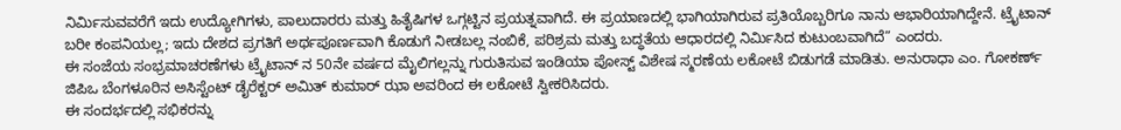ನಿರ್ಮಿಸುವವರೆಗೆ ಇದು ಉದ್ಯೋಗಿಗಳು, ಪಾಲುದಾರರು ಮತ್ತು ಹಿತೈಷಿಗಳ ಒಗ್ಗಟ್ಟಿನ ಪ್ರಯತ್ನವಾಗಿದೆ. ಈ ಪ್ರಯಾಣದಲ್ಲಿ ಭಾಗಿಯಾಗಿರುವ ಪ್ರತಿಯೊಬ್ಬರಿಗೂ ನಾನು ಆಭಾರಿಯಾಗಿದ್ದೇನೆ. ಟ್ರೈಟಾನ್ ಬರೀ ಕಂಪನಿಯಲ್ಲ; ಇದು ದೇಶದ ಪ್ರಗತಿಗೆ ಅರ್ಥಪೂರ್ಣವಾಗಿ ಕೊಡುಗೆ ನೀಡಬಲ್ಲ ನಂಬಿಕೆ, ಪರಿಶ್ರಮ ಮತ್ತು ಬದ್ಧತೆಯ ಆಧಾರದಲ್ಲಿ ನಿರ್ಮಿಸಿದ ಕುಟುಂಬವಾಗಿದೆ” ಎಂದರು.
ಈ ಸಂಜೆಯ ಸಂಭ್ರಮಾಚರಣೆಗಳು ಟ್ರೈಟಾನ್ ನ 50ನೇ ವರ್ಷದ ಮೈಲಿಗಲ್ಲನ್ನು ಗುರುತಿಸುವ ಇಂಡಿಯಾ ಪೋಸ್ಟ್ ವಿಶೇಷ ಸ್ಮರಣೆಯ ಲಕೋಟೆ ಬಿಡುಗಡೆ ಮಾಡಿತು. ಅನುರಾಧಾ ಎಂ. ಗೋಕರ್ಣ್ ಜಿಪಿಒ ಬೆಂಗಳೂರಿನ ಅಸಿಸ್ಟೆಂಟ್ ಡೈರೆಕ್ಟರ್ ಅಮಿತ್ ಕುಮಾರ್ ಝಾ ಅವರಿಂದ ಈ ಲಕೋಟೆ ಸ್ವೀಕರಿಸಿದರು.
ಈ ಸಂದರ್ಭದಲ್ಲಿ ಸಭಿಕರನ್ನು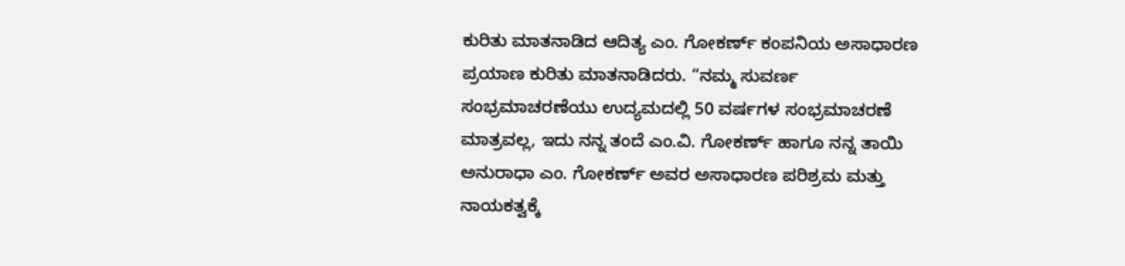ಕುರಿತು ಮಾತನಾಡಿದ ಆದಿತ್ಯ ಎಂ. ಗೋಕರ್ಣ್ ಕಂಪನಿಯ ಅಸಾಧಾರಣ ಪ್ರಯಾಣ ಕುರಿತು ಮಾತನಾಡಿದರು. “ನಮ್ಮ ಸುವರ್ಣ ಸಂಭ್ರಮಾಚರಣೆಯು ಉದ್ಯಮದಲ್ಲಿ 50 ವರ್ಷಗಳ ಸಂಭ್ರಮಾಚರಣೆ ಮಾತ್ರವಲ್ಲ, ಇದು ನನ್ನ ತಂದೆ ಎಂ.ವಿ. ಗೋಕರ್ಣ್ ಹಾಗೂ ನನ್ನ ತಾಯಿ ಅನುರಾಧಾ ಎಂ. ಗೋಕರ್ಣ್ ಅವರ ಅಸಾಧಾರಣ ಪರಿಶ್ರಮ ಮತ್ತು ನಾಯಕತ್ವಕ್ಕೆ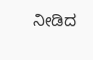ನೀಡಿದ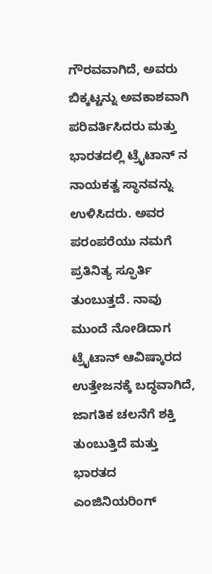ಗೌರವವಾಗಿದೆ, ಅವರು ಬಿಕ್ಕಟ್ಟನ್ನು ಅವಕಾಶವಾಗಿ ಪರಿವರ್ತಿಸಿದರು ಮತ್ತು ಭಾರತದಲ್ಲಿ ಟ್ರೈಟಾನ್ ನ ನಾಯಕತ್ವ ಸ್ಥಾನವನ್ನು ಉಳಿಸಿದರು. ಅವರ ಪರಂಪರೆಯು ನಮಗೆ ಪ್ರತಿನಿತ್ಯ ಸ್ಫೂರ್ತಿ ತುಂಬುತ್ತದೆ. ನಾವು ಮುಂದೆ ನೋಡಿದಾಗ ಟ್ರೈಟಾನ್ ಆವಿಷ್ಕಾರದ ಉತ್ತೇಜನಕ್ಕೆ ಬದ್ಧವಾಗಿದೆ, ಜಾಗತಿಕ ಚಲನೆಗೆ ಶಕ್ತಿ ತುಂಬುತ್ತಿದೆ ಮತ್ತು ಭಾರತದ ಎಂಜಿನಿಯರಿಂಗ್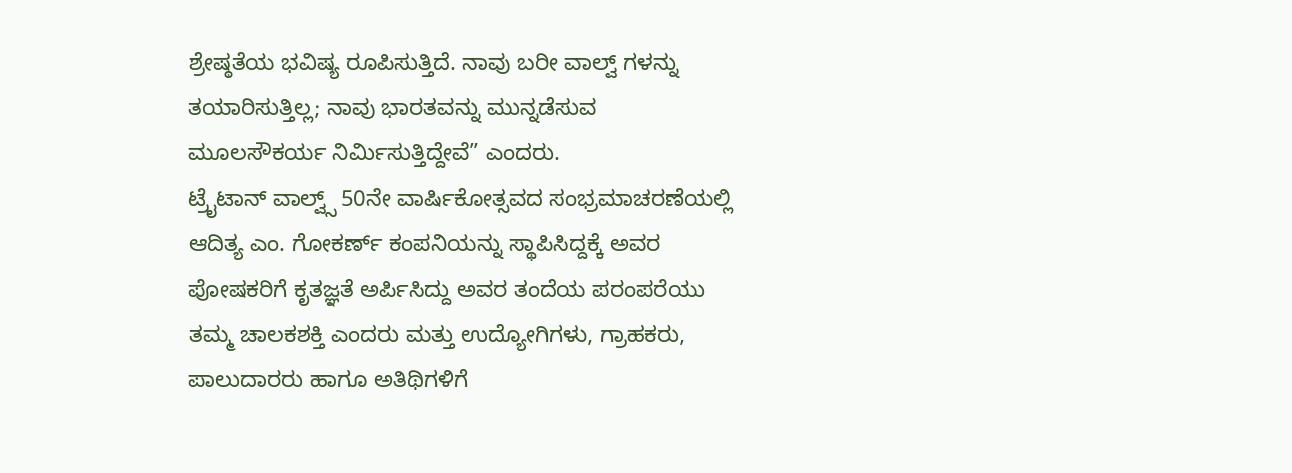ಶ್ರೇಷ್ಠತೆಯ ಭವಿಷ್ಯ ರೂಪಿಸುತ್ತಿದೆ. ನಾವು ಬರೀ ವಾಲ್ವ್ ಗಳನ್ನು ತಯಾರಿಸುತ್ತಿಲ್ಲ; ನಾವು ಭಾರತವನ್ನು ಮುನ್ನಡೆಸುವ ಮೂಲಸೌಕರ್ಯ ನಿರ್ಮಿಸುತ್ತಿದ್ದೇವೆ” ಎಂದರು.
ಟ್ರೈಟಾನ್ ವಾಲ್ವ್ಸ್ 50ನೇ ವಾರ್ಷಿಕೋತ್ಸವದ ಸಂಭ್ರಮಾಚರಣೆಯಲ್ಲಿ ಆದಿತ್ಯ ಎಂ. ಗೋಕರ್ಣ್ ಕಂಪನಿಯನ್ನು ಸ್ಥಾಪಿಸಿದ್ದಕ್ಕೆ ಅವರ ಪೋಷಕರಿಗೆ ಕೃತಜ್ಞತೆ ಅರ್ಪಿಸಿದ್ದು ಅವರ ತಂದೆಯ ಪರಂಪರೆಯು ತಮ್ಮ ಚಾಲಕಶಕ್ತಿ ಎಂದರು ಮತ್ತು ಉದ್ಯೋಗಿಗಳು, ಗ್ರಾಹಕರು, ಪಾಲುದಾರರು ಹಾಗೂ ಅತಿಥಿಗಳಿಗೆ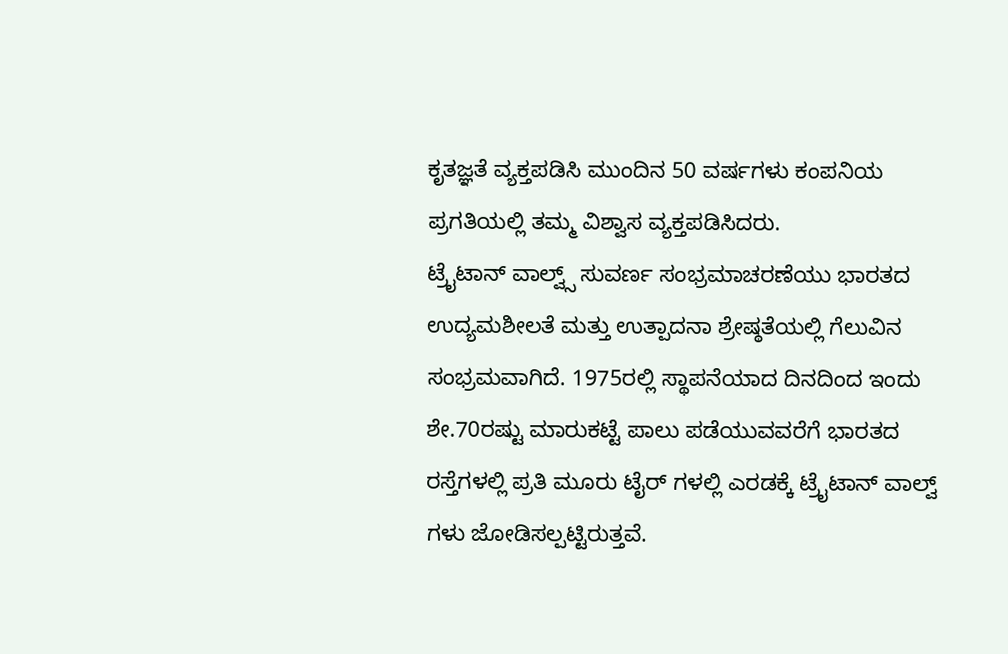ಕೃತಜ್ಞತೆ ವ್ಯಕ್ತಪಡಿಸಿ ಮುಂದಿನ 50 ವರ್ಷಗಳು ಕಂಪನಿಯ ಪ್ರಗತಿಯಲ್ಲಿ ತಮ್ಮ ವಿಶ್ವಾಸ ವ್ಯಕ್ತಪಡಿಸಿದರು.
ಟ್ರೈಟಾನ್ ವಾಲ್ವ್ಸ್ ಸುವರ್ಣ ಸಂಭ್ರಮಾಚರಣೆಯು ಭಾರತದ ಉದ್ಯಮಶೀಲತೆ ಮತ್ತು ಉತ್ಪಾದನಾ ಶ್ರೇಷ್ಠತೆಯಲ್ಲಿ ಗೆಲುವಿನ ಸಂಭ್ರಮವಾಗಿದೆ. 1975ರಲ್ಲಿ ಸ್ಥಾಪನೆಯಾದ ದಿನದಿಂದ ಇಂದು ಶೇ.70ರಷ್ಟು ಮಾರುಕಟ್ಟೆ ಪಾಲು ಪಡೆಯುವವರೆಗೆ ಭಾರತದ ರಸ್ತೆಗಳಲ್ಲಿ ಪ್ರತಿ ಮೂರು ಟೈರ್ ಗಳಲ್ಲಿ ಎರಡಕ್ಕೆ ಟ್ರೈಟಾನ್ ವಾಲ್ವ್ ಗಳು ಜೋಡಿಸಲ್ಪಟ್ಟಿರುತ್ತವೆ.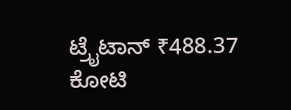ಟ್ರೈಟಾನ್ ₹488.37 ಕೋಟಿ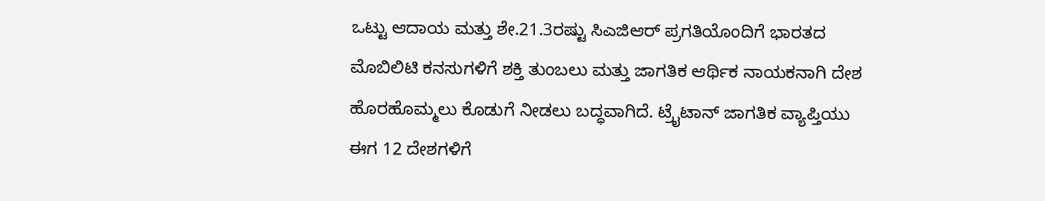ಒಟ್ಟು ಆದಾಯ ಮತ್ತು ಶೇ.21.3ರಷ್ಟು ಸಿಎಜಿಆರ್ ಪ್ರಗತಿಯೊಂದಿಗೆ ಭಾರತದ ಮೊಬಿಲಿಟಿ ಕನಸುಗಳಿಗೆ ಶಕ್ತಿ ತುಂಬಲು ಮತ್ತು ಜಾಗತಿಕ ಆರ್ಥಿಕ ನಾಯಕನಾಗಿ ದೇಶ ಹೊರಹೊಮ್ಮಲು ಕೊಡುಗೆ ನೀಡಲು ಬದ್ಧವಾಗಿದೆ. ಟ್ರೈಟಾನ್ ಜಾಗತಿಕ ವ್ಯಾಪ್ತಿಯು ಈಗ 12 ದೇಶಗಳಿಗೆ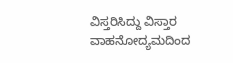ವಿಸ್ತರಿಸಿದ್ದು ವಿಸ್ತಾರ ವಾಹನೋದ್ಯಮದಿಂದ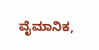ವೈಮಾನಿಕ,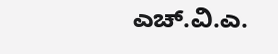ಎಚ್.ವಿ.ಎ.